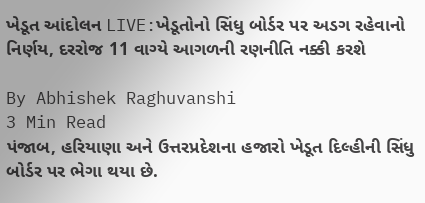ખેડૂત આંદોલન LIVE:ખેડૂતોનો સિંધુ બોર્ડર પર અડગ રહેવાનો નિર્ણય, દરરોજ 11 વાગ્યે આગળની રણનીતિ નક્કી કરશે

By Abhishek Raghuvanshi
3 Min Read
પંજાબ, હરિયાણા અને ઉત્તરપ્રદેશના હજારો ખેડૂત દિલ્હીની સિંધુ બોર્ડર પર ભેગા થયા છે.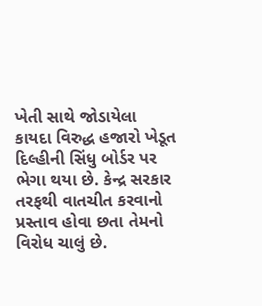ખેતી સાથે જોડાયેલા કાયદા વિરુદ્ધ હજારો ખેડૂત દિલ્હીની સિંધુ બોર્ડર પર ભેગા થયા છે. કેન્દ્ર સરકાર તરફથી વાતચીત કરવાનો પ્રસ્તાવ હોવા છતા તેમનો વિરોધ ચાલું છે.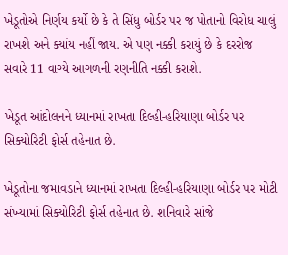ખેડૂતોએ નિર્ણય કર્યો છે કે તે સિંધુ બોર્ડર પર જ પોતાનો વિરોધ ચાલું રાખશે અને ક્યાંય નહીં જાય. એ પણ નક્કી કરાયું છે કે દરરોજ સવારે 11 વાગ્યે આગળની રણનીતિ નક્કી કરાશે.

ખેડૂત આંદોલનને ધ્યાનમાં રાખતા દિલ્હી-હરિયાણા બોર્ડર પર સિક્યોરિટી ફોર્સ તહેનાત છે.

ખેડૂતોના જમાવડાને ધ્યાનમાં રાખતા દિલ્હી-હરિયાણા બોર્ડર પર મોટી સંખ્યામાં સિક્યોરિટી ફોર્સ તહેનાત છે. શનિવારે સાંજે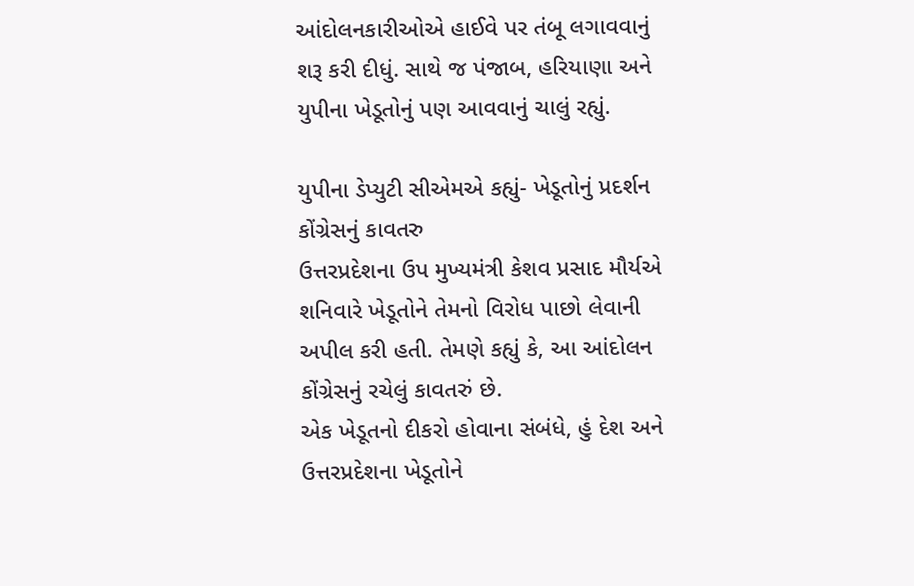આંદોલનકારીઓએ હાઈવે પર તંબૂ લગાવવાનું શરૂ કરી દીધું. સાથે જ પંજાબ, હરિયાણા અને યુપીના ખેડૂતોનું પણ આવવાનું ચાલું રહ્યું.

યુપીના ડેપ્યુટી સીએમએ કહ્યું- ખેડૂતોનું પ્રદર્શન કોંગ્રેસનું કાવતરુ
ઉત્તરપ્રદેશના ઉપ મુખ્યમંત્રી કેશવ પ્રસાદ મૌર્યએ શનિવારે ખેડૂતોને તેમનો વિરોધ પાછો લેવાની અપીલ કરી હતી. તેમણે કહ્યું કે, આ આંદોલન કોંગ્રેસનું રચેલું કાવતરું છે.
એક ખેડૂતનો દીકરો હોવાના સંબંધે, હું દેશ અને ઉત્તરપ્રદેશના ખેડૂતોને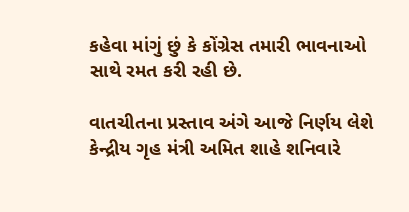કહેવા માંગું છું કે કોંગ્રેસ તમારી ભાવનાઓ સાથે રમત કરી રહી છે.

વાતચીતના પ્રસ્તાવ અંગે આજે નિર્ણય લેશે
કેન્દ્રીય ગૃહ મંત્રી અમિત શાહે શનિવારે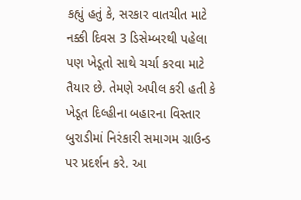કહ્યું હતું કે, સરકાર વાતચીત માટે નક્કી દિવસ 3 ડિસેમ્બરથી પહેલા પણ ખેડૂતો સાથે ચર્ચા કરવા માટે તૈયાર છે. તેમણે અપીલ કરી હતી કે ખેડૂત દિલ્હીના બહારના વિસ્તાર બુરાડીમાં નિરંકારી સમાગમ ગ્રાઉન્ડ પર પ્રદર્શન કરે. આ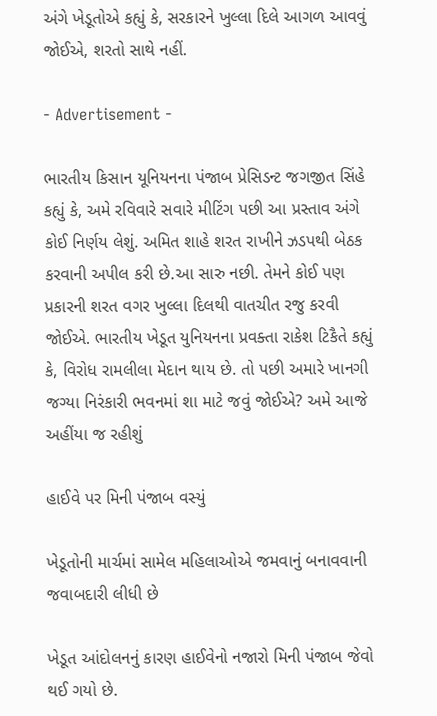અંગે ખેડૂતોએ કહ્યું કે, સરકારને ખુલ્લા દિલે આગળ આવવું જોઈએ, શરતો સાથે નહીં.

- Advertisement -

ભારતીય કિસાન યૂનિયનના પંજાબ પ્રેસિડન્ટ જગજીત સિંહે કહ્યું કે, અમે રવિવારે સવારે મીટિંગ પછી આ પ્રસ્તાવ અંગે કોઈ નિર્ણય લેશું. અમિત શાહે શરત રાખીને ઝડપથી બેઠક કરવાની અપીલ કરી છે.આ સારુ નછી. તેમને કોઈ પણ પ્રકારની શરત વગર ખુલ્લા દિલથી વાતચીત રજુ કરવી જોઈએ. ભારતીય ખેડૂત યુનિયનના પ્રવક્તા રાકેશ ટિકૈતે કહ્યું કે, વિરોધ રામલીલા મેદાન થાય છે. તો પછી અમારે ખાનગી જગ્યા નિરંકારી ભવનમાં શા માટે જવું જોઈએ? અમે આજે અહીંયા જ રહીશું

હાઈવે પર મિની પંજાબ વસ્યું

ખેડૂતોની માર્ચમાં સામેલ મહિલાઓએ જમવાનું બનાવવાની જવાબદારી લીધી છે

ખેડૂત આંદોલનનું કારણ હાઈવેનો નજારો મિની પંજાબ જેવો થઈ ગયો છે.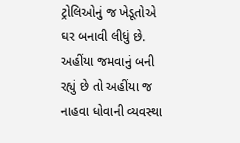ટ્રોલિઓનું જ ખેડૂતોએ ઘર બનાવી લીધું છે. અહીંયા જમવાનું બની રહ્યું છે તો અહીંયા જ નાહવા ધોવાની વ્યવસ્થા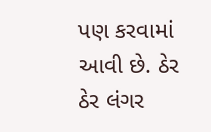પણ કરવામાં આવી છે. ઠેર ઠેર લંગર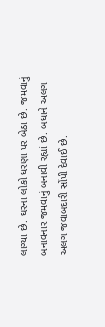લાગ્યા છે. ઘરના લોકો ધરણા પર બેઠા છે. જમવાનું બનાવનાર જમવાનું બનાવી રહ્યાં છે. બધાને અલગ અલગ જવાબદારી સોંપી દેવાઈ છે.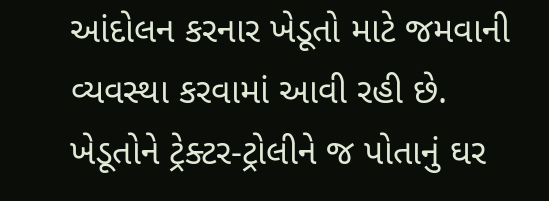આંદોલન કરનાર ખેડૂતો માટે જમવાની વ્યવસ્થા કરવામાં આવી રહી છે.
ખેડૂતોને ટ્રેક્ટર-ટ્રોલીને જ પોતાનું ઘર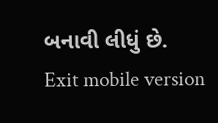બનાવી લીધું છે.
Exit mobile version